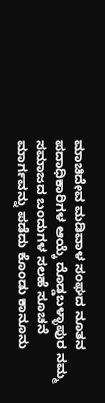ಮಾಚಿದೇವ ಮಡಿವಾಳ ಸಂಘದ ನೂತನ ಪದಾಧಿಕಾರಿಗಳ ಆಯ್ಕೆ ದೊಡ್ಡಬಳ್ಳಾಪುರ ನಮ್ಮ ಸಮಾಜದ ಬಂದುಗಳ ಸಲಹೆ ಸೂಚನೆ ಮಾರ್ಗವನ್ನು ಪಡೆದು ಕೊಂಡು ಕಾನೂನು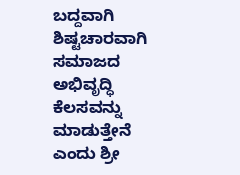ಬದ್ದವಾಗಿ ಶಿಷ್ಟಚಾರವಾಗಿ ಸಮಾಜದ ಅಭಿವೃದ್ಧಿ ಕೆಲಸವನ್ನು ಮಾಡುತ್ತೇನೆ ಎಂದು ಶ್ರೀ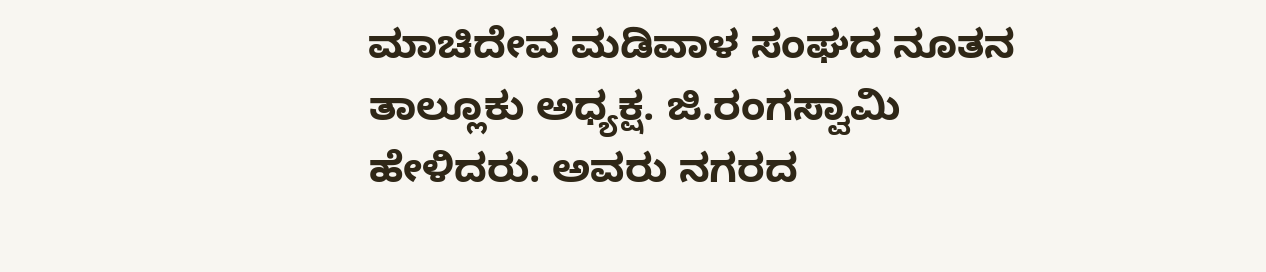ಮಾಚಿದೇವ ಮಡಿವಾಳ ಸಂಘದ ನೂತನ ತಾಲ್ಲೂಕು ಅಧ್ಯಕ್ಷ. ಜಿ.ರಂಗಸ್ವಾಮಿ ಹೇಳಿದರು. ಅವರು ನಗರದ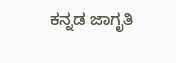ಕನ್ನಡ ಜಾಗೃತಿ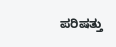ಪರಿಷತ್ತು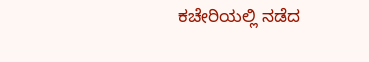ಕಚೇರಿಯಲ್ಲಿ ನಡೆದ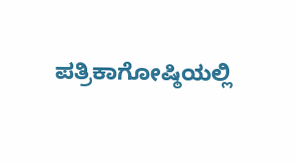ಪತ್ರಿಕಾಗೋಷ್ಠಿಯಲ್ಲಿ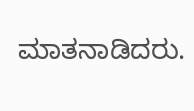ಮಾತನಾಡಿದರು.